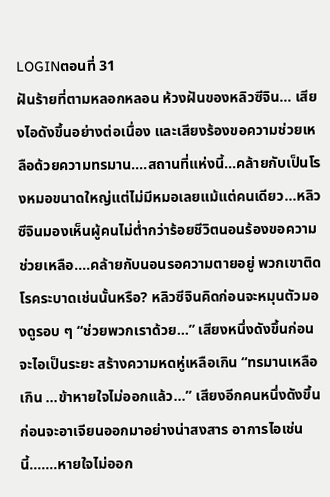LOGINตอนที่ 31
ฝันร้ายที่ตามหลอกหลอน ห้วงฝันของหลิวซีจิน… เสียงไอดังขึ้นอย่างต่อเนื่อง และเสียงร้องขอความช่วยเหลือด้วยความทรมาน....สถานที่แห่งนี้...คล้ายกับเป็นโรงหมอขนาดใหญ่แต่ไม่มีหมอเลยแม้แต่คนเดียว...หลิวซีจินมองเห็นผู้คนไม่ต่ำกว่าร้อยชีวิตนอนร้องขอความช่วยเหลือ....คล้ายกับนอนรอความตายอยู่ พวกเขาติดโรคระบาดเช่นนั้นหรือ? หลิวซีจินคิดก่อนจะหมุนตัวมองดูรอบ ๆ “ช่วยพวกเราด้วย…” เสียงหนึ่งดังขึ้นก่อนจะไอเป็นระยะ สร้างความหดหู่เหลือเกิน “ทรมานเหลือเกิน …ข้าหายใจไม่ออกแล้ว…” เสียงอีกคนหนึ่งดังขึ้นก่อนจะอาเจียนออกมาอย่างน่าสงสาร อาการไอเช่นนี้….…หายใจไม่ออก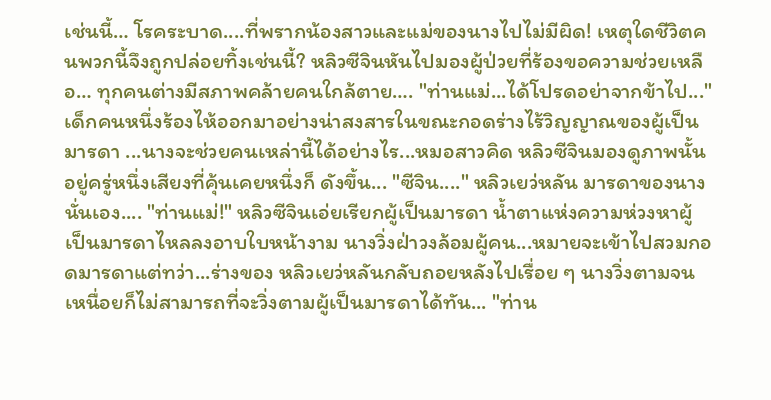เช่นนี้… โรคระบาด....ที่พรากน้องสาวและแม่ของนางไปไม่มีผิด! เหตุใดชีวิตคนพวกนี้จึงถูกปล่อยทิ้งเช่นนี้? หลิวซีจินหันไปมองผู้ป่วยที่ร้องขอความช่วยเหลือ… ทุกคนต่างมีสภาพคล้ายคนใกล้ตาย…. "ท่านแม่...ได้โปรดอย่าจากข้าไป..." เด็กคนหนึ่งร้องไห้ออกมาอย่างน่าสงสารในขณะกอดร่างไร้วิญญาณของผู้เป็นมารดา ...นางจะช่วยคนเหล่านี้ได้อย่างไร...หมอสาวคิด หลิวซีจินมองดูภาพนั้นอยู่ครู่หนึ่งเสียงที่คุ้นเคยหนึ่งก็ ดังขึ้น... "ซีจิน...." หลิวเยว่หลัน มารดาของนางนั่นเอง.... "ท่านแม่!" หลิวซีจินเอ่ยเรียกผู้เป็นมารดา น้ำตาแห่งความห่วงหาผู้เป็นมารดาไหลลงอาบใบหน้างาม นางวิ่งฝ่าวงล้อมผู้คน...หมายจะเข้าไปสวมกอดมารดาแต่ทว่า...ร่างของ หลิวเยว่หลันกลับถอยหลังไปเรื่อย ๆ นางวิ่งตามจนเหนื่อยก็ไม่สามารถที่จะวิ่งตามผู้เป็นมารดาได้ทัน... "ท่าน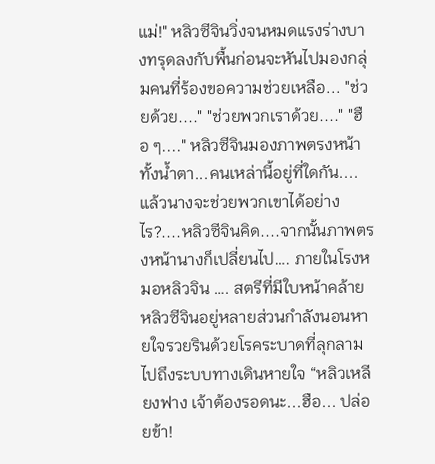แม่!" หลิวซีจินวิ่งจนหมดแรงร่างบางทรุดลงกับพื้นก่อนจะหันไปมองกลุ่มคนที่ร้องขอความช่วยเหลือ... "ช่วยด้วย...." "ช่วยพวกเราด้วย...." "ฮือ ๆ...." หลิวซีจินมองภาพตรงหน้าทั้งน้ำตา...คนเหล่านี้อยู่ที่ใดกัน....แล้วนางจะช่วยพวกเขาได้อย่างไร?....หลิวซีจินคิด....จากนั้นภาพตรงหน้านางก็เปลี่ยนไป…. ภายในโรงหมอหลิวจิน …. สตรีที่มีใบหน้าคล้ายหลิวซีจินอยู่หลายส่วนกำลังนอนหายใจรวยรินด้วยโรคระบาดที่ลุกลามไปถึงระบบทางเดินหายใจ “หลิวเหลียงฟาง เจ้าต้องรอดนะ...ฮือ... ปล่อยข้า!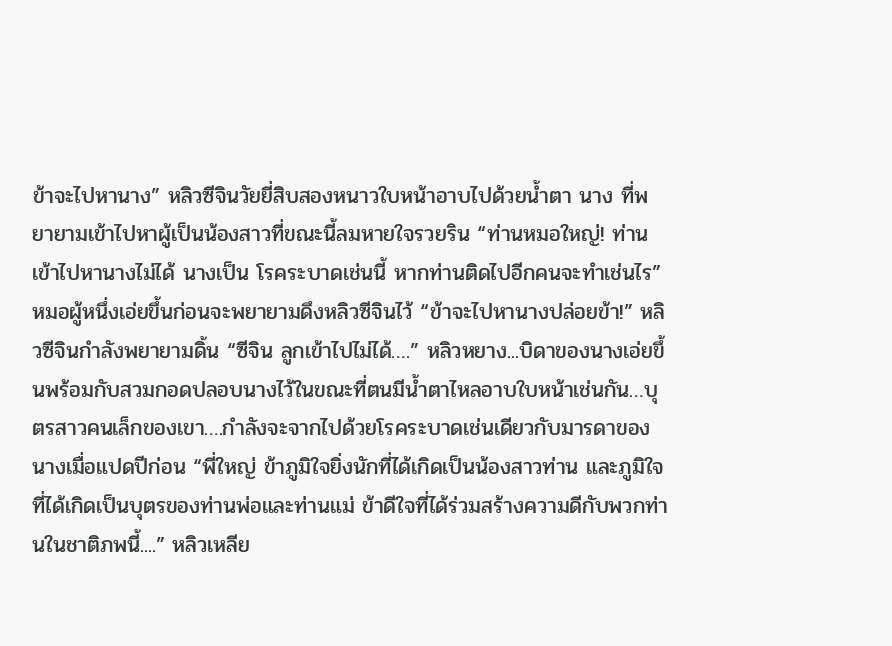ข้าจะไปหานาง” หลิวซีจินวัยยี่สิบสองหนาวใบหน้าอาบไปด้วยน้ำตา นาง ที่พยายามเข้าไปหาผู้เป็นน้องสาวที่ขณะนี้ลมหายใจรวยริน “ท่านหมอใหญ่! ท่านเข้าไปหานางไม่ได้ นางเป็น โรคระบาดเช่นนี้ หากท่านติดไปอีกคนจะทำเช่นไร” หมอผู้หนึ่งเอ่ยขึ้นก่อนจะพยายามดึงหลิวซีจินไว้ “ข้าจะไปหานางปล่อยข้า!” หลิวซีจินกำลังพยายามดิ้น “ซีจิน ลูกเข้าไปไม่ได้….” หลิวหยาง...บิดาของนางเอ่ยขึ้นพร้อมกับสวมกอดปลอบนางไว้ในขณะที่ตนมีน้ำตาไหลอาบใบหน้าเช่นกัน…บุตรสาวคนเล็กของเขา….กำลังจะจากไปด้วยโรคระบาดเช่นเดียวกับมารดาของนางเมื่อแปดปีก่อน “พี่ใหญ่ ข้าภูมิใจยิ่งนักที่ได้เกิดเป็นน้องสาวท่าน และภูมิใจที่ได้เกิดเป็นบุตรของท่านพ่อและท่านแม่ ข้าดีใจที่ได้ร่วมสร้างความดีกับพวกท่านในชาติภพนี้....” หลิวเหลีย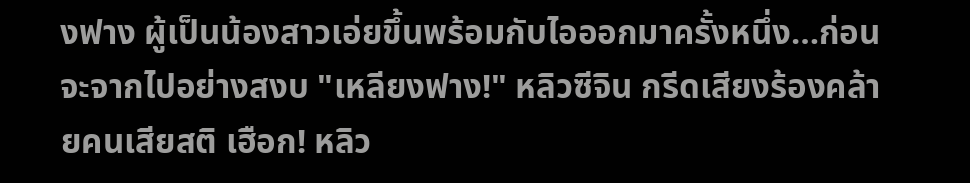งฟาง ผู้เป็นน้องสาวเอ่ยขึ้นพร้อมกับไอออกมาครั้งหนึ่ง…ก่อนจะจากไปอย่างสงบ "เหลียงฟาง!" หลิวซีจิน กรีดเสียงร้องคล้ายคนเสียสติ เฮือก! หลิว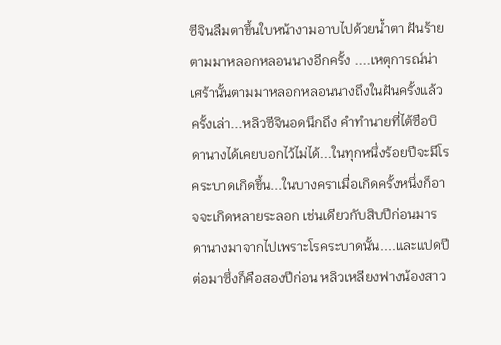ซีจินลืมตาขึ้นใบหน้างามอาบไปด้วยน้ำตา ฝันร้ายตามมาหลอกหลอนนางอีกครั้ง ....เหตุการณ์น่าเศร้านั้นตามมาหลอกหลอนนางถึงในฝันครั้งแล้วครั้งเล่า...หลิวซีจินอดนึกถึง คำทำนายที่ไต้ซือบิดานางได้เคยบอกไว้ไม่ได้...ในทุกหนึ่งร้อยปีจะมีโรคระบาดเกิดขึ้น...ในบางคราเมื่อเกิดครั้งหนึ่งก็อาจจะเกิดหลายระลอก เช่นเดียวกับสิบปีก่อนมารดานางมาจากไปเพราะโรคระบาดนั้น....และแปดปีต่อมาซึ่งก็คือสองปีก่อน หลิวเหลียงฟางน้องสาว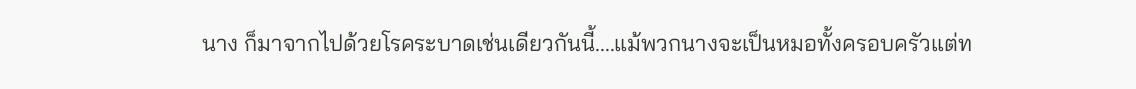นาง ก็มาจากไปด้วยโรคระบาดเช่นเดียวกันนี้....แม้พวกนางจะเป็นหมอทั้งครอบครัวแต่ท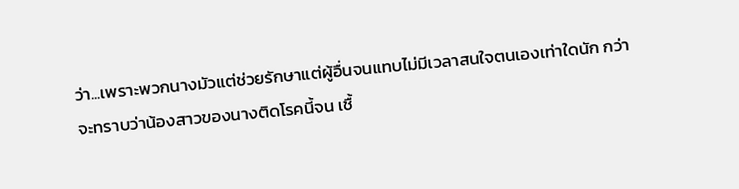ว่า...เพราะพวกนางมัวแต่ช่วยรักษาแต่ผู้อื่นจนแทบไม่มีเวลาสนใจตนเองเท่าใดนัก กว่าจะทราบว่าน้องสาวของนางติดโรคนี้จน เชื้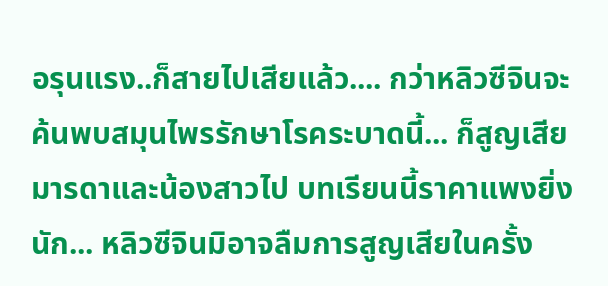อรุนแรง..ก็สายไปเสียแล้ว.... กว่าหลิวซีจินจะค้นพบสมุนไพรรักษาโรคระบาดนี้... ก็สูญเสียมารดาและน้องสาวไป บทเรียนนี้ราคาแพงยิ่งนัก... หลิวซีจินมิอาจลืมการสูญเสียในครั้ง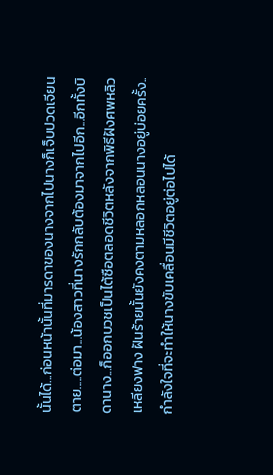นั้นได้...ก่อนหน้านั้นที่มารดาของนางจากไปนางก็เจ็บปวดเจียนตาย.....ต่อมา...น้องสาวที่นางรักกลับต้องมาจากไปอีก...อีกทั้งบิดานาง...ก็ออกบวชเป็นไต้ซือตลอดชีวิตหลังจากพิธีฝังศพหลิวเหลียงฟาง ฝันร้ายนั้นยังคงตามหลอกหลอนนางอยู่บ่อยครั้ง.. กำลังใจที่จะทำให้นางขับเคลื่อนมีชีวิตอยู่ต่อไปได้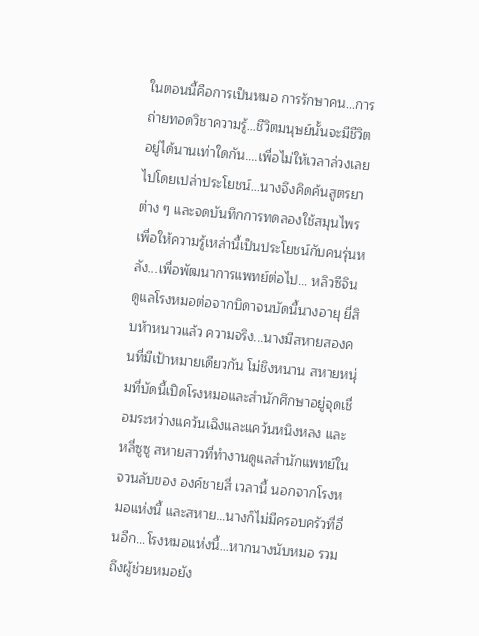ในตอนนี้คือการเป็นหมอ การรักษาคน...การถ่ายทอดวิชาความรู้...ชีวิตมนุษย์นั้นจะมีชีวิตอยู่ได้นานเท่าใดกัน....เพื่อไม่ให้เวลาล่วงเลยไปโดยเปล่าประโยชน์...นางจึงคิดค้นสูตรยาต่าง ๆ และจดบันทึกการทดลองใช้สมุนไพรเพื่อให้ความรู้เหล่านี้เป็นประโยชน์กับคนรุ่นหลัง...เพื่อพัฒนาการแพทย์ต่อไป... หลิวซีจินดูแลโรงหมอต่อจากบิดาจนบัดนี้นางอายุ ยี่สิบห้าหนาวแล้ว ความจริง...นางมีสหายสองคนที่มีเป้าหมายเดียวกัน โม่ชิงหนาน สหายหนุ่มที่บัดนี้เปิดโรงหมอและสำนักศึกษาอยู่จุดเชื่อมระหว่างแคว้นเฉิงและแคว้นหนิงหลง และ หลี่ซูซู สหายสาวที่ทำงานดูแลสำนักแพทย์ในจวนลับของ องค์ชายสี่ เวลานี้ นอกจากโรงหมอแห่งนี้ และสหาย…นางก็ไม่มีครอบครัวที่อื่นอีก...โรงหมอแห่งนี้...หากนางนับหมอ รวมถึงผู้ช่วยหมอยัง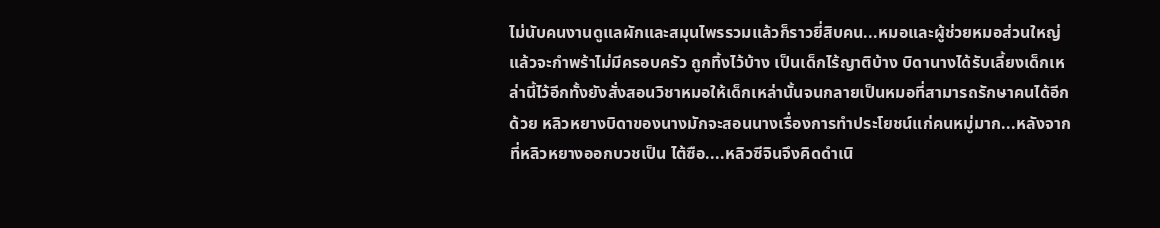ไม่นับคนงานดูแลผักและสมุนไพรรวมแล้วก็ราวยี่สิบคน...หมอและผู้ช่วยหมอส่วนใหญ่แล้วจะกำพร้าไม่มีครอบครัว ถูกทิ้งไว้บ้าง เป็นเด็กไร้ญาติบ้าง บิดานางได้รับเลี้ยงเด็กเหล่านี้ไว้อีกทั้งยังสั่งสอนวิชาหมอให้เด็กเหล่านั้นจนกลายเป็นหมอที่สามารถรักษาคนได้อีกด้วย หลิวหยางบิดาของนางมักจะสอนนางเรื่องการทำประโยชน์แก่คนหมู่มาก...หลังจากที่หลิวหยางออกบวชเป็น ไต้ซือ....หลิวซีจินจึงคิดดำเนิ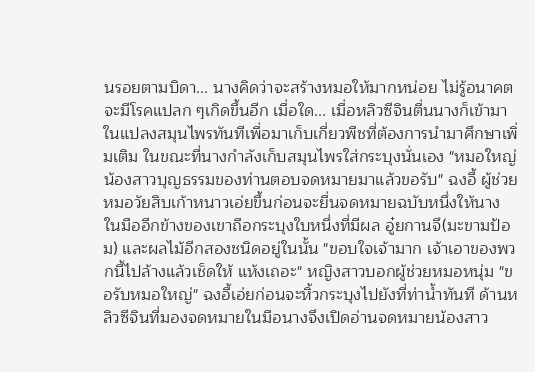นรอยตามบิดา... นางคิดว่าจะสร้างหมอให้มากหน่อย ไม่รู้อนาคตจะมีโรคแปลก ๆเกิดขึ้นอีก เมื่อใด... เมื่อหลิวซีจินตื่นนางก็เข้ามาในแปลงสมุนไพรทันทีเพื่อมาเก็บเกี่ยวพืชที่ต้องการนำมาศึกษาเพิ่มเติม ในขณะที่นางกำลังเก็บสมุนไพรใส่กระบุงนั่นเอง "หมอใหญ่ น้องสาวบุญธรรมของท่านตอบจดหมายมาแล้วขอรับ" ฉงอี้ ผู้ช่วยหมอวัยสิบเก้าหนาวเอ่ยขึ้นก่อนจะยื่นจดหมายฉบับหนึ่งให้นาง ในมืออีกข้างของเขาถือกระบุงใบหนึ่งที่มีผล อู๋ยกานจึ(มะขามป้อม) และผลไม้อีกสองชนิดอยู่ในนั้น "ขอบใจเจ้ามาก เจ้าเอาของพวกนี้ไปล้างแล้วเช็ดให้ แห้งเถอะ" หญิงสาวบอกผู้ช่วยหมอหนุ่ม "ขอรับหมอใหญ่" ฉงอี้เอ่ยก่อนจะหิ้วกระบุงไปยังที่ท่าน้ำทันที ด้านหลิวซีจินที่มองจดหมายในมือนางจึงเปิดอ่านจดหมายน้องสาว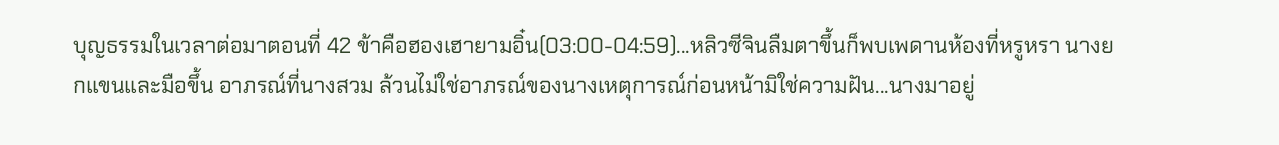บุญธรรมในเวลาต่อมาตอนที่ 42 ข้าคือฮองเฮายามอิ๋น(03:00-04:59)...หลิวซีจินลืมตาขึ้นก็พบเพดานห้องที่หรูหรา นางยกแขนและมือขึ้น อาภรณ์ที่นางสวม ล้วนไม่ใช่อาภรณ์ของนางเหตุการณ์ก่อนหน้ามิใช่ความฝัน...นางมาอยู่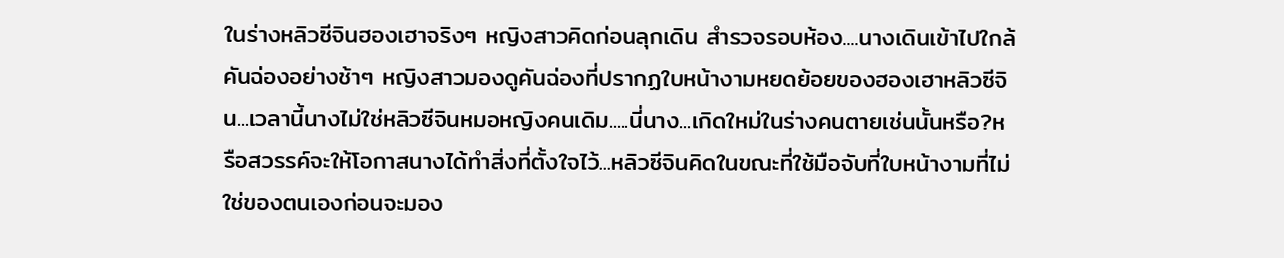ในร่างหลิวซีจินฮองเฮาจริงๆ หญิงสาวคิดก่อนลุกเดิน สำรวจรอบห้อง....นางเดินเข้าไปใกล้คันฉ่องอย่างช้าๆ หญิงสาวมองดูคันฉ่องที่ปรากฏใบหน้างามหยดย้อยของฮองเฮาหลิวซีจิน...เวลานี้นางไม่ใช่หลิวซีจินหมอหญิงคนเดิม.....นี่นาง...เกิดใหม่ในร่างคนตายเช่นนั้นหรือ?หรือสวรรค์จะให้โอกาสนางได้ทำสิ่งที่ตั้งใจไว้...หลิวซีจินคิดในขณะที่ใช้มือจับที่ใบหน้างามที่ไม่ใช่ของตนเองก่อนจะมอง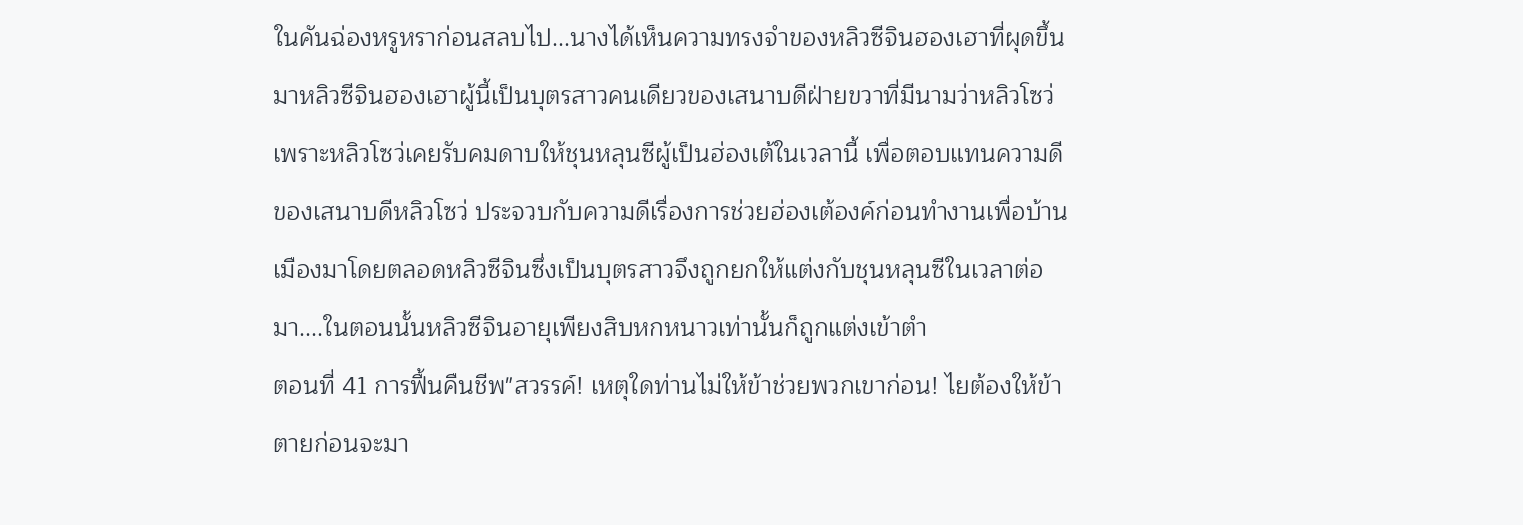ในคันฉ่องหรูหราก่อนสลบไป...นางได้เห็นความทรงจำของหลิวซีจินฮองเฮาที่ผุดขึ้นมาหลิวซีจินฮองเฮาผู้นี้เป็นบุตรสาวคนเดียวของเสนาบดีฝ่ายขวาที่มีนามว่าหลิวโซว่ เพราะหลิวโซว่เคยรับคมดาบให้ชุนหลุนซีผู้เป็นฮ่องเต้ในเวลานี้ เพื่อตอบแทนความดีของเสนาบดีหลิวโซว่ ประจวบกับความดีเรื่องการช่วยฮ่องเต้องค์ก่อนทำงานเพื่อบ้านเมืองมาโดยตลอดหลิวซีจินซึ่งเป็นบุตรสาวจึงถูกยกให้แต่งกับชุนหลุนซีในเวลาต่อมา....ในตอนนั้นหลิวซีจินอายุเพียงสิบหกหนาวเท่านั้นก็ถูกแต่งเข้าตำ
ตอนที่ 41 การฟื้นคืนชีพ"สวรรค์! เหตุใดท่านไม่ให้ข้าช่วยพวกเขาก่อน! ไยต้องให้ข้าตายก่อนจะมา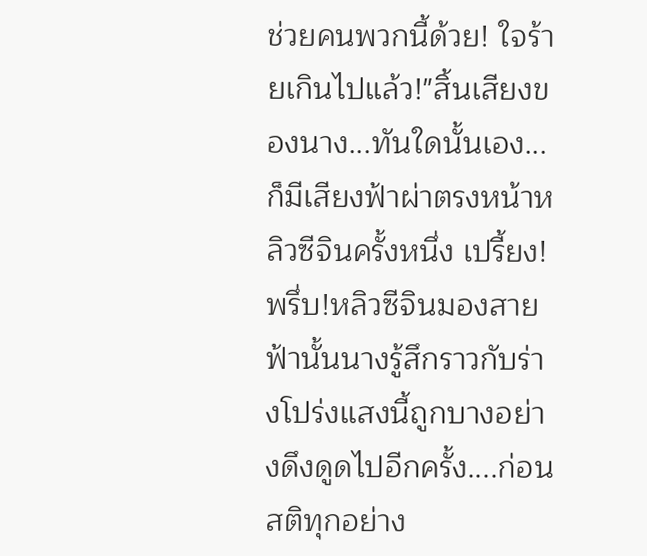ช่วยคนพวกนี้ด้วย! ใจร้ายเกินไปแล้ว!"สิ้นเสียงของนาง...ทันใดนั้นเอง... ก็มีเสียงฟ้าผ่าตรงหน้าหลิวซีจินครั้งหนึ่ง เปรี้ยง!พรึ่บ!หลิวซีจินมองสายฟ้านั้นนางรู้สึกราวกับร่างโปร่งแสงนี้ถูกบางอย่างดึงดูดไปอีกครั้ง....ก่อนสติทุกอย่าง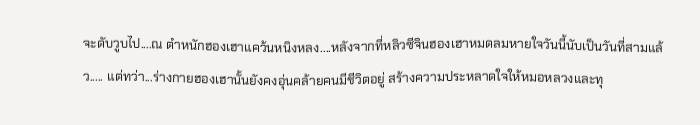จะดับวูบไป....ณ ตำหนักฮองเฮาแคว้นหนิงหลง....หลังจากที่หลิวซีจินฮองเฮาหมดลมหายใจวันนี้นับเป็นวันที่สามแล้ว..... แต่ทว่า...ร่างกายฮองเฮานั้นยังคงอุ่นคล้ายคนมีชีวิตอยู่ สร้างความประหลาดใจให้หมอหลวงและทุ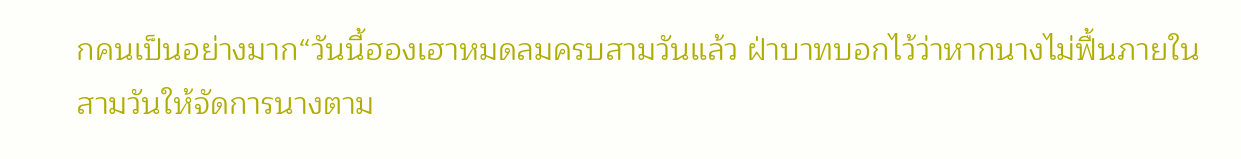กคนเป็นอย่างมาก“วันนี้ฮองเฮาหมดลมครบสามวันแล้ว ฝ่าบาทบอกไว้ว่าหากนางไม่ฟื้นภายในสามวันให้จัดการนางตาม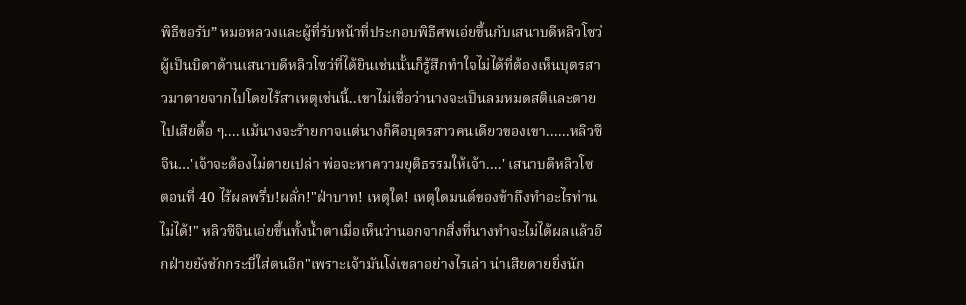พิธีขอรับ” หมอหลวงและผู้ที่รับหน้าที่ประกอบพิธีศพเอ่ยขึ้นกับเสนาบดีหลิวโซว่ผู้เป็นบิดาด้านเสนาบดีหลิวโซว่ที่ได้ยินเช่นนั้นก็รู้สึกทำใจไม่ได้ที่ต้องเห็นบุตรสาวมาตายจากไปโดยไร้สาเหตุเช่นนี้..เขาไม่เชื่อว่านางจะเป็นลมหมดสติและตายไปเสียดื้อ ๆ....แม้นางจะร้ายกาจแต่นางก็คือบุตรสาวคนเดียวของเขา......หลิวซีจิน…'เจ้าจะต้องไม่ตายเปล่า พ่อจะหาความยุติธรรมให้เจ้า....' เสนาบดีหลิวโซ
ตอนที่ 40 ไร้ผลพรึ่บ!ผลั่ก!"ฝ่าบาท! เหตุใด! เหตุใดมนต์ของข้าถึงทำอะไรท่านไม่ได้!" หลิวซีจินเอ่ยขึ้นทั้งน้ำตาเมื่อเห็นว่านอกจากสิ่งที่นางทำจะไม่ได้ผลแล้วอีกฝ่ายยังชักกระบี่ใส่ตนอีก"เพราะเจ้ามันโง่เขลาอย่างไรเล่า น่าเสียดายยิ่งนัก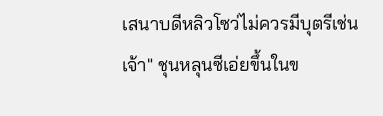เสนาบดีหลิวโซว่ไม่ควรมีบุตรีเช่นเจ้า" ชุนหลุนซีเอ่ยขึ้นในข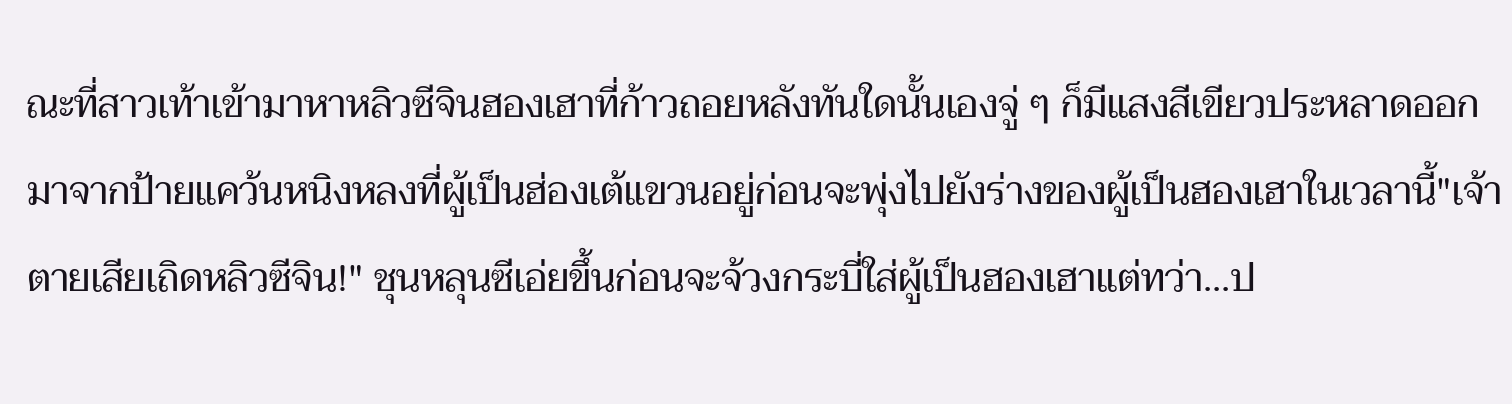ณะที่สาวเท้าเข้ามาหาหลิวซีจินฮองเฮาที่ก้าวถอยหลังทันใดนั้นเองจู่ ๆ ก็มีแสงสีเขียวประหลาดออกมาจากป้ายแคว้นหนิงหลงที่ผู้เป็นฮ่องเต้แขวนอยู่ก่อนจะพุ่งไปยังร่างของผู้เป็นฮองเฮาในเวลานี้"เจ้าตายเสียเถิดหลิวซีจิน!" ชุนหลุนซีเอ่ยขึ้นก่อนจะจ้วงกระบี่ใส่ผู้เป็นฮองเฮาแต่ทว่า...ป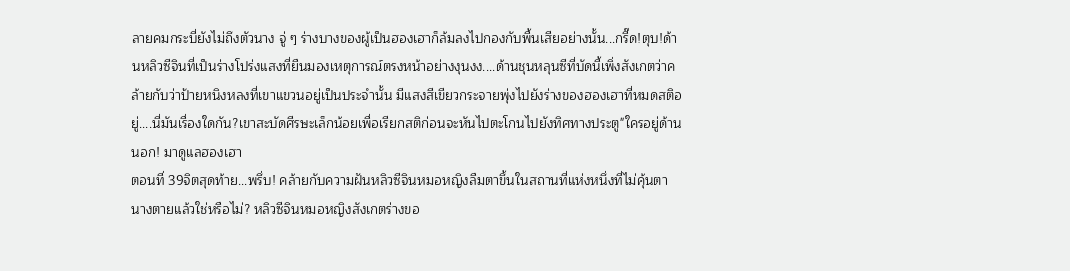ลายคมกระบี่ยังไม่ถึงตัวนาง จู่ ๆ ร่างบางของผู้เป็นฮองเฮาก็ล้มลงไปกองกับพื้นเสียอย่างนั้น...กรี๊ด!ตุบ!ด้านหลิวซีจินที่เป็นร่างโปร่งแสงที่ยืนมองเหตุการณ์ตรงหน้าอย่างงุนงง....ด้านชุนหลุนซีที่บัดนี้เพิ่งสังเกตว่าคล้ายกับว่าป้ายหนิงหลงที่เขาแขวนอยู่เป็นประจำนั้น มีแสงสีเขียวกระจายพุ่งไปยังร่างของฮองเฮาที่หมดสติอยู่....นี่มันเรื่องใดกัน?เขาสะบัดศีรษะเล็กน้อยเพื่อเรียกสติก่อนจะหันไปตะโกนไปยังทิศทางประตู"ใครอยู่ด้านนอก! มาดูแลฮองเฮา
ตอนที่ 39จิตสุดท้าย...พรึ่บ! คล้ายกับความฝันหลิวซีจินหมอหญิงลืมตาขึ้นในสถานที่แห่งหนึ่งที่ไม่คุ้นตา นางตายแล้วใช่หรือไม่? หลิวซีจินหมอหญิงสังเกตร่างขอ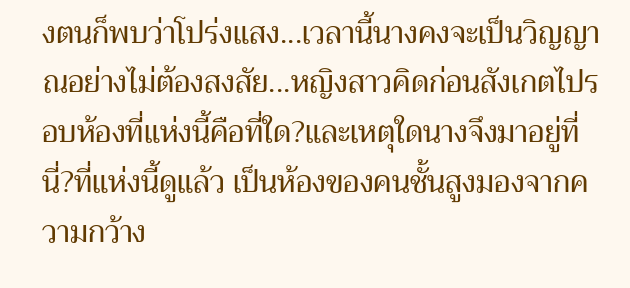งตนก็พบว่าโปร่งแสง...เวลานี้นางคงจะเป็นวิญญาณอย่างไม่ต้องสงสัย...หญิงสาวคิดก่อนสังเกตไปรอบห้องที่แห่งนี้คือที่ใด?และเหตุใดนางจึงมาอยู่ที่นี่?ที่แห่งนี้ดูแล้ว เป็นห้องของคนชั้นสูงมองจากความกว้าง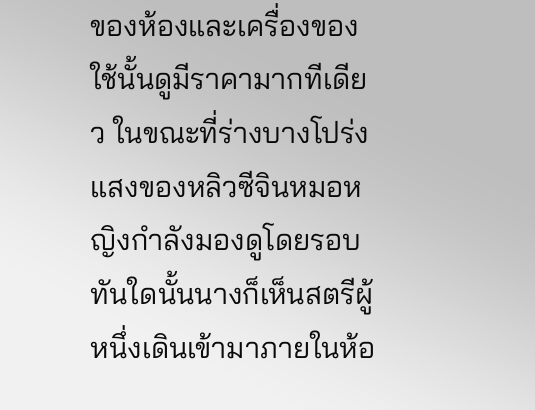ของห้องและเครื่องของใช้นั้นดูมีราคามากทีเดียว ในขณะที่ร่างบางโปร่งแสงของหลิวซีจินหมอหญิงกำลังมองดูโดยรอบ ทันใดนั้นนางก็เห็นสตรีผู้หนึ่งเดินเข้ามาภายในห้อ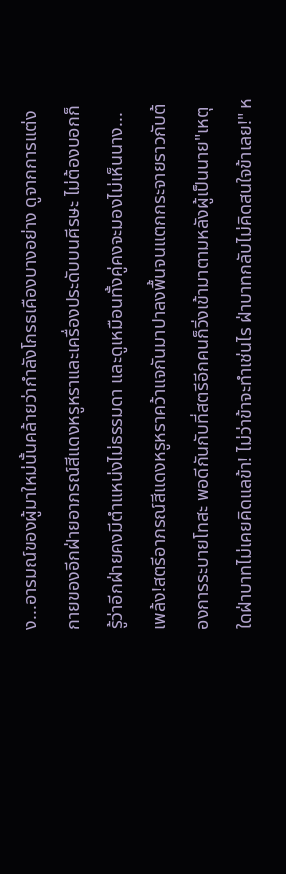ง...อารมณ์ของผู้มาใหม่นั้นคล้ายว่ากำลังโกรธเคืองบางอย่าง ดูจากการแต่งกายของอีกฝ่ายอาภรณ์สีแดงหรูหราและเครื่องประดับบนศีรษะ ไม่ต้องบอกก็รู้ว่าอีกฝ่ายคงมีตำแหน่งไม่ธรรมดา และดูเหมือนทั้งคู่คงจะมองไม่เห็นนาง...เพล้ง!สตรีอาภรณ์สีแดงหรูหราคว้าแจกันมาปาลงพื้นจนแตกกระจายราวกับต้องการระบายโทสะ พอดีกันกับที่สตรีอีกคนก็วิ่งเข้ามาตามหลังผู้เป็นนาย"เหตุใดฝ่าบาทไม่เคยคิดแลข้า! ไม่ว่าข้าจะทำเช่นไร ฝ่าบาทกลับไม่คิดสนใจข้าเลย!" ห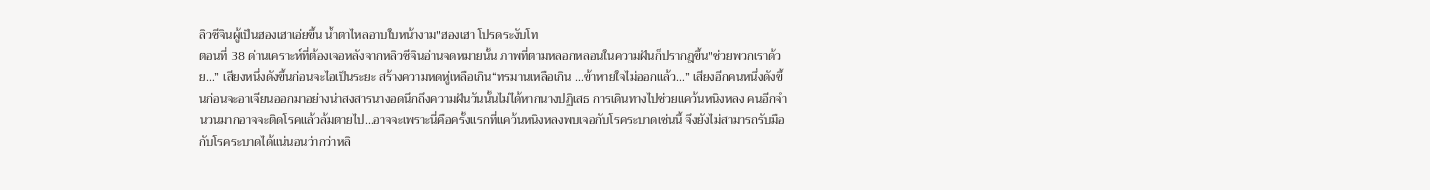ลิวซีจินผู้เป็นฮองเฮาเอ่ยขึ้น น้ำตาไหลอาบใบหน้างาม"ฮองเฮา โปรดระงับโท
ตอนที่ 38 ด่านเคราะห์ที่ต้องเจอหลังจากหลิวซีจินอ่านจดหมายนั้น ภาพที่ตามหลอกหลอนในความฝันก็ปรากฎขึ้น"ช่วยพวกเราด้วย…” เสียงหนึ่งดังขึ้นก่อนจะไอเป็นระยะ สร้างความหดหู่เหลือเกิน“ทรมานเหลือเกิน …ข้าหายใจไม่ออกแล้ว…” เสียงอีกคนหนึ่งดังขึ้นก่อนจะอาเจียนออกมาอย่างน่าสงสารนางอดนึกถึงความฝันวันนั้นไม่ได้หากนางปฏิเสธ การเดินทางไปช่วยแคว้นหนิงหลง คนอีกจำนวนมากอาจจะติดโรคแล้วล้มตายไป…อาจจะเพราะนี่คือครั้งแรกที่แคว้นหนิงหลงพบเจอกับโรคระบาดเช่นนี้ จึงยังไม่สามารถรับมือกับโรคระบาดได้แน่นอนว่ากว่าหลิ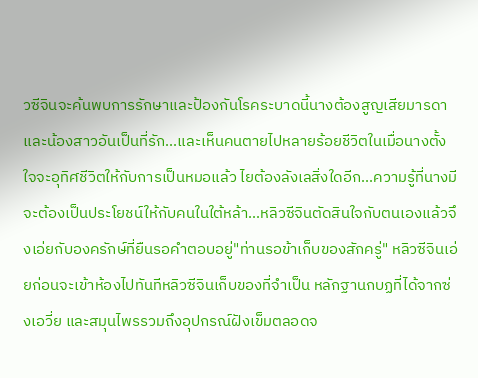วซีจินจะค้นพบการรักษาและป้องกันโรคระบาดนี้นางต้องสูญเสียมารดาและน้องสาวอันเป็นที่รัก...และเห็นคนตายไปหลายร้อยชีวิตในเมื่อนางตั้งใจจะอุทิศชีวิตให้กับการเป็นหมอแล้ว ไยต้องลังเลสิ่งใดอีก...ความรู้ที่นางมีจะต้องเป็นประโยชน์ให้กับคนในใต้หล้า...หลิวซีจินตัดสินใจกับตนเองแล้วจึงเอ่ยกับองครักษ์ที่ยืนรอคำตอบอยู่"ท่านรอข้าเก็บของสักครู่" หลิวซีจินเอ่ยก่อนจะเข้าห้องไปทันทีหลิวซีจินเก็บของที่จำเป็น หลักฐานกบฏที่ได้จากซ่งเอวี่ย และสมุนไพรรวมถึงอุปกรณ์ฝังเข็มตลอดจ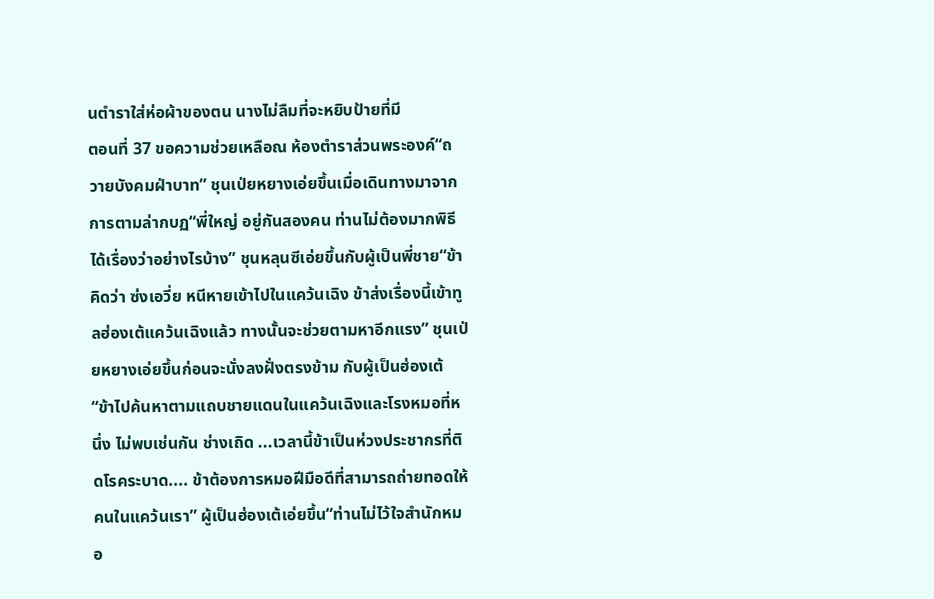นตำราใส่ห่อผ้าของตน นางไม่ลืมที่จะหยิบป้ายที่มี
ตอนที่ 37 ขอความช่วยเหลือณ ห้องตำราส่วนพระองค์“ถวายบังคมฝ่าบาท” ชุนเป่ยหยางเอ่ยขึ้นเมื่อเดินทางมาจากการตามล่ากบฏ“พี่ใหญ่ อยู่กันสองคน ท่านไม่ต้องมากพิธี ได้เรื่องว่าอย่างไรบ้าง” ชุนหลุนซีเอ่ยขึ้นกับผู้เป็นพี่ชาย“ข้าคิดว่า ซ่งเอวี่ย หนีหายเข้าไปในแคว้นเฉิง ข้าส่งเรื่องนี้เข้าทูลฮ่องเต้แคว้นเฉิงแล้ว ทางนั้นจะช่วยตามหาอีกแรง” ชุนเป่ยหยางเอ่ยขึ้นก่อนจะนั่งลงฝั่งตรงข้าม กับผู้เป็นฮ่องเต้“ข้าไปค้นหาตามแถบชายแดนในแคว้นเฉิงและโรงหมอที่หนึ่ง ไม่พบเช่นกัน ช่างเถิด ...เวลานี้ข้าเป็นห่วงประชากรที่ติดโรคระบาด.... ข้าต้องการหมอฝีมือดีที่สามารถถ่ายทอดให้คนในแคว้นเรา” ผู้เป็นฮ่องเต้เอ่ยขึ้น“ท่านไม่ไว้ใจสำนักหมอ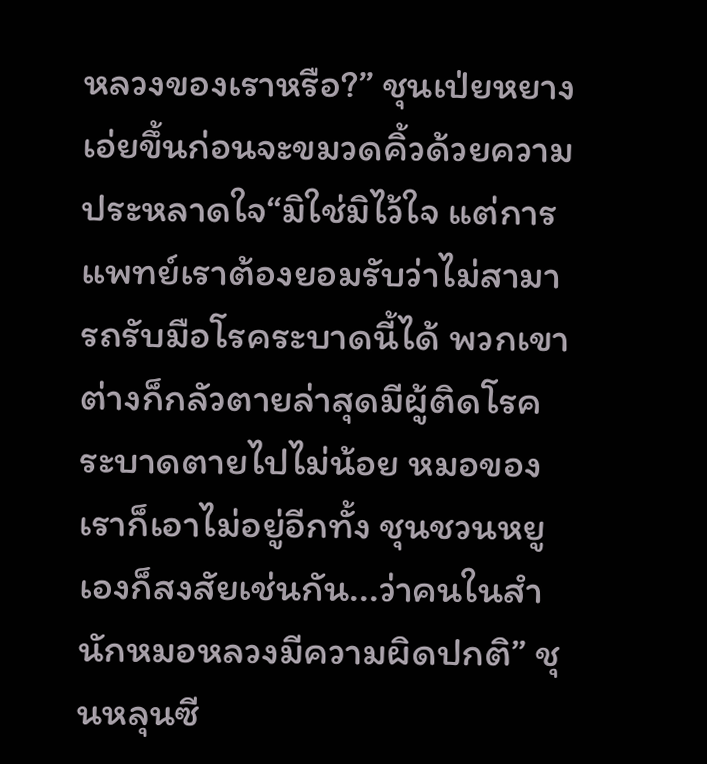หลวงของเราหรือ?” ชุนเป่ยหยางเอ่ยขึ้นก่อนจะขมวดคิ้วด้วยความประหลาดใจ“มิใช่มิไว้ใจ แต่การแพทย์เราต้องยอมรับว่าไม่สามารถรับมือโรคระบาดนี้ได้ พวกเขาต่างก็กลัวตายล่าสุดมีผู้ติดโรคระบาดตายไปไม่น้อย หมอของเราก็เอาไม่อยู่อีกทั้ง ชุนชวนหยูเองก็สงสัยเช่นกัน...ว่าคนในสำนักหมอหลวงมีความผิดปกติ” ชุนหลุนซี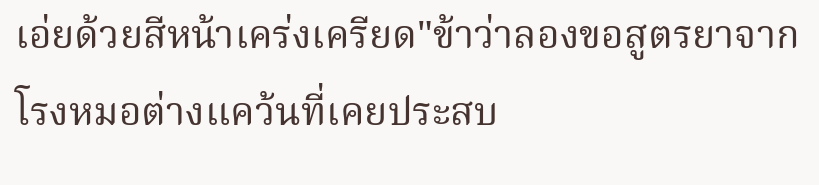เอ่ยด้วยสีหน้าเคร่งเครียด"ข้าว่าลองขอสูตรยาจากโรงหมอต่างแคว้นที่เคยประสบ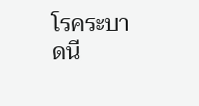โรคระบาดนี